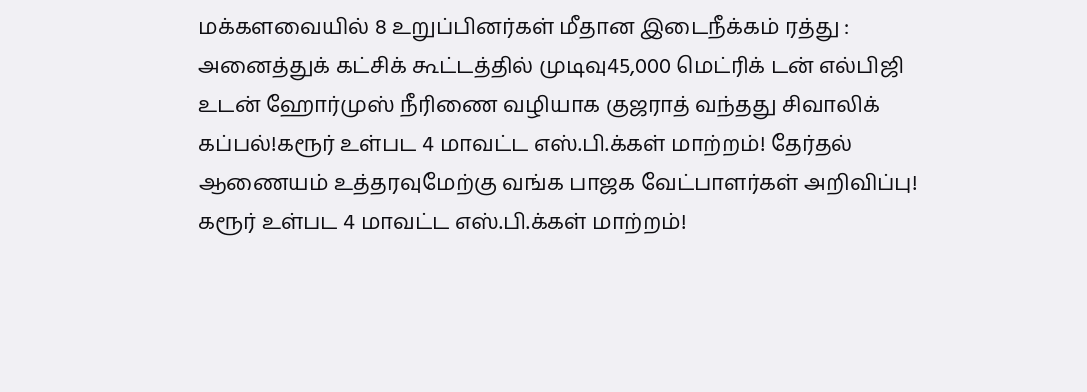மக்களவையில் 8 உறுப்பினர்கள் மீதான இடைநீக்கம் ரத்து : அனைத்துக் கட்சிக் கூட்டத்தில் முடிவு45,000 மெட்ரிக் டன் எல்பிஜி உடன் ஹோர்முஸ் நீரிணை வழியாக குஜராத் வந்தது சிவாலிக் கப்பல்!கரூர் உள்பட 4 மாவட்ட எஸ்.பி.க்கள் மாற்றம்! தேர்தல் ஆணையம் உத்தரவுமேற்கு வங்க பாஜக வேட்பாளர்கள் அறிவிப்பு! கரூர் உள்பட 4 மாவட்ட எஸ்.பி.க்கள் மாற்றம்!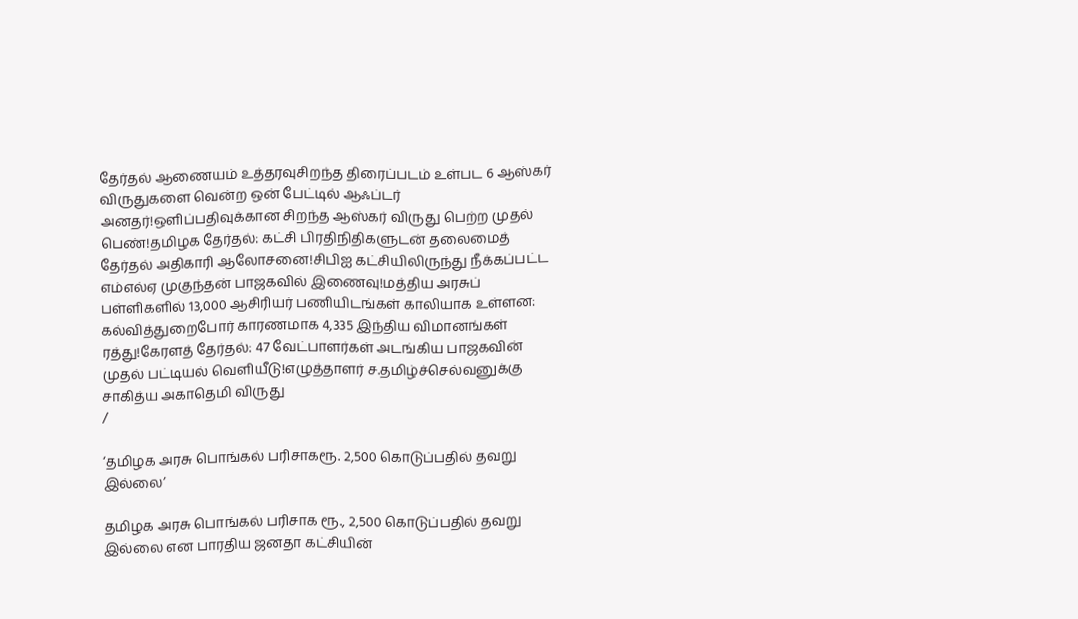தேர்தல் ஆணையம் உத்தரவுசிறந்த திரைப்படம் உள்பட 6 ஆஸ்கர் விருதுகளை வென்ற ஒன் பேட்டில் ஆஃப்டர் அனதர்!ஒளிப்பதிவுக்கான சிறந்த ஆஸ்கர் விருது பெற்ற முதல் பெண்!தமிழக தேர்தல்: கட்சி பிரதிநிதிகளுடன் தலைமைத் தேர்தல் அதிகாரி ஆலோசனை!சிபிஐ கட்சியிலிருந்து நீக்கப்பட்ட எம்எல்ஏ முகுந்தன் பாஜகவில் இணைவு!மத்திய அரசுப் பள்ளிகளில் 13,000 ஆசிரியர் பணியிடங்கள் காலியாக உள்ளன: கல்வித்துறைபோர் காரணமாக 4,335 இந்திய விமானங்கள் ரத்து!கேரளத் தேர்தல்: 47 வேட்பாளர்கள் அடங்கிய பாஜகவின் முதல் பட்டியல் வெளியீடு!எழுத்தாளர் ச.தமிழ்ச்செல்வனுக்கு சாகித்ய அகாதெமி விருது
/

‘தமிழக அரசு பொங்கல் பரிசாகரூ. 2,500 கொடுப்பதில் தவறு இல்லை’

தமிழக அரசு பொங்கல் பரிசாக ரூ., 2,500 கொடுப்பதில் தவறு இல்லை என பாரதிய ஜனதா கட்சியின்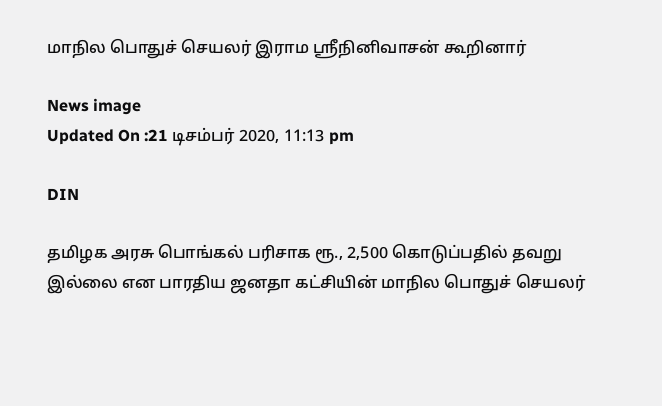மாநில பொதுச் செயலர் இராம ஸ்ரீநினிவாசன் கூறினார்

News image
Updated On :21 டிசம்பர் 2020, 11:13 pm

DIN

தமிழக அரசு பொங்கல் பரிசாக ரூ., 2,500 கொடுப்பதில் தவறு இல்லை என பாரதிய ஜனதா கட்சியின் மாநில பொதுச் செயலர்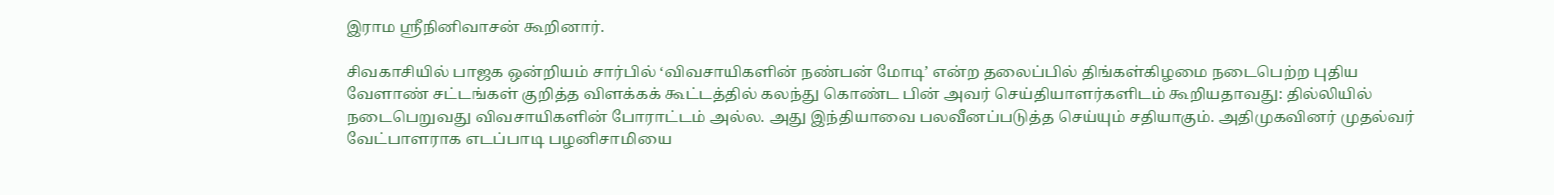இராம ஸ்ரீநினிவாசன் கூறினார்.

சிவகாசியில் பாஜக ஒன்றியம் சார்பில் ‘விவசாயிகளின் நண்பன் மோடி’ என்ற தலைப்பில் திங்கள்கிழமை நடைபெற்ற புதிய வேளாண் சட்டங்கள் குறித்த விளக்கக் கூட்டத்தில் கலந்து கொண்ட பின் அவர் செய்தியாளர்களிடம் கூறியதாவது: தில்லியில் நடைபெறுவது விவசாயிகளின் போராட்டம் அல்ல. அது இந்தியாவை பலவீனப்படுத்த செய்யும் சதியாகும். அதிமுகவினர் முதல்வர் வேட்பாளராக எடப்பாடி பழனிசாமியை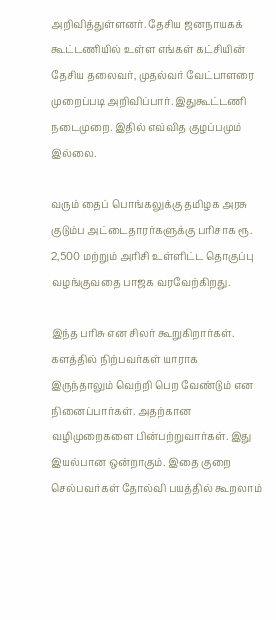அறிவித்துள்ளனர். தேசிய ஜனநாயகக் கூட்டணியில் உள்ள எங்கள் கட்சியின் தேசிய தலைவர், முதல்வர் வேட்பாளரை முறைப்படி அறிவிப்பார். இதுகூட்டணி நடைமுறை. இதில் எவ்வித குழப்பமும் இல்லை.

வரும் தைப் பொங்கலுக்கு தமிழக அரசு குடும்ப அட்டைதாரர்களுக்கு பரிசாக ரூ. 2,500 மற்றும் அரிசி உள்ளிட்ட தொகுப்பு வழங்குவதை பாஜக வரவேற்கிறது.

இந்த பரிசு என சிலர் கூறுகிறார்கள். களத்தில் நிற்பவர்கள் யாராக இருந்தாலும் வெற்றி பெற வேண்டும் என நினைப்பார்கள். அதற்கான வழிமுறைகளை பின்பற்றுவார்கள். இது இயல்பான ஒன்றாகும். இதை குறை செல்பவர்கள் தோல்வி பயத்தில் கூறலாம்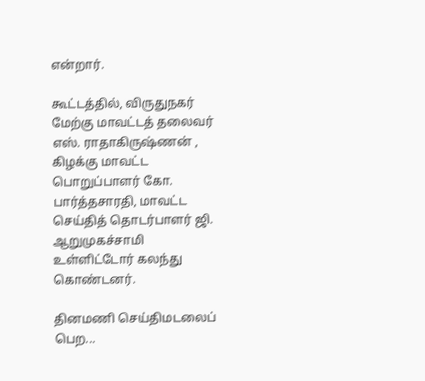என்றார்.

கூட்டத்தில், விருதுநகர் மேற்கு மாவட்டத் தலைவர் எஸ். ராதாகிருஷ்ணன் , கிழக்கு மாவட்ட பொறுப்பாளர் கோ. பார்த்தசாரதி, மாவட்ட செய்தித் தொடர்பாளர் ஜி. ஆறுமுகச்சாமி உள்ளிட்டோர் கலந்து கொண்டனர்.

தினமணி செய்திமடலைப் பெற...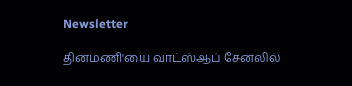Newsletter

தினமணி'யை வாட்ஸ்ஆப் சேனலில்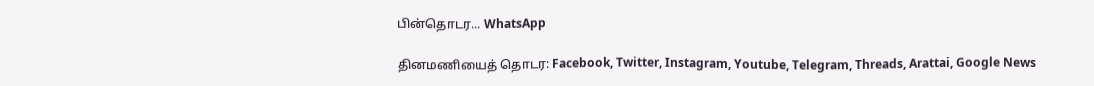பின்தொடர... WhatsApp

தினமணியைத் தொடர: Facebook, Twitter, Instagram, Youtube, Telegram, Threads, Arattai, Google News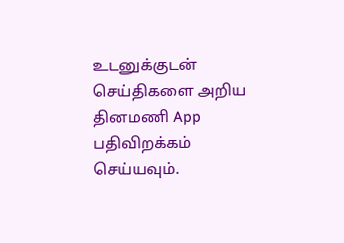உடனுக்குடன் செய்திகளை அறிய தினமணி App பதிவிறக்கம் செய்யவும்.